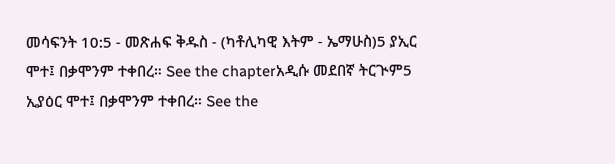መሳፍንት 10:5 - መጽሐፍ ቅዱስ - (ካቶሊካዊ እትም - ኤማሁስ)5 ያኢር ሞተ፤ በቃሞንም ተቀበረ። See the chapterአዲሱ መደበኛ ትርጒም5 ኢያዕር ሞተ፤ በቃሞንም ተቀበረ። See the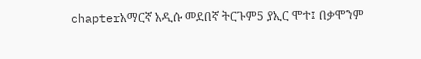chapterአማርኛ አዲሱ መደበኛ ትርጉም5 ያኢር ሞተ፤ በቃሞንም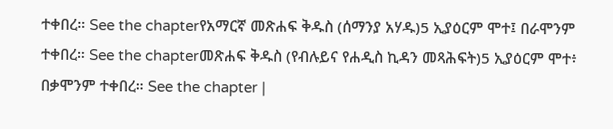ተቀበረ። See the chapterየአማርኛ መጽሐፍ ቅዱስ (ሰማንያ አሃዱ)5 ኢያዕርም ሞተ፤ በራሞንም ተቀበረ። See the chapterመጽሐፍ ቅዱስ (የብሉይና የሐዲስ ኪዳን መጻሕፍት)5 ኢያዕርም ሞተ፥ በቃሞንም ተቀበረ። See the chapter |